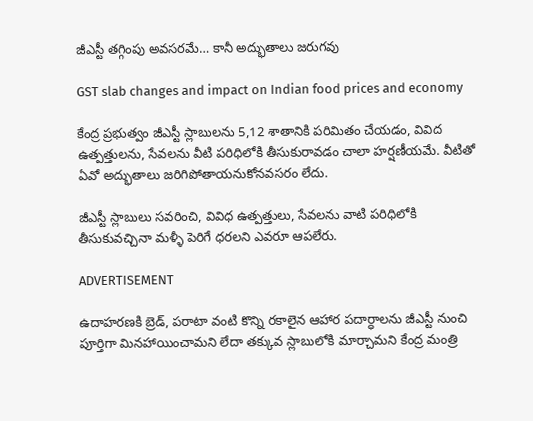జీఎస్టీ తగ్గింపు అవసరమే… కానీ అద్భుతాలు జరుగవు

GST slab changes and impact on Indian food prices and economy

కేంద్ర ప్రభుత్వం జీఎస్టీ స్లాబులను 5,12 శాతానికి పరిమితం చేయడం, వివిద ఉత్పత్తులను, సేవలను వీటి పరిధిలోకి తీసుకురావడం చాలా హర్షణీయమే. వీటితో ఏవో అద్భుతాలు జరిగిపోతాయనుకోనవసరం లేదు.

జీఎస్టీ స్లాబులు సవరించి, వివిధ ఉత్పత్తులు, సేవలను వాటి పరిధిలోకి తీసుకువచ్చినా మళ్ళీ పెరిగే ధరలని ఎవరూ ఆపలేరు.

ADVERTISEMENT

ఉదాహరణకి బ్రెడ్, పరాటా వంటి కొన్ని రకాలైన ఆహార పదార్ధాలను జీఎస్టీ నుంచి పూర్తిగా మినహాయించామని లేదా తక్కువ స్లాబులోకి మార్చామని కేంద్ర మంత్రి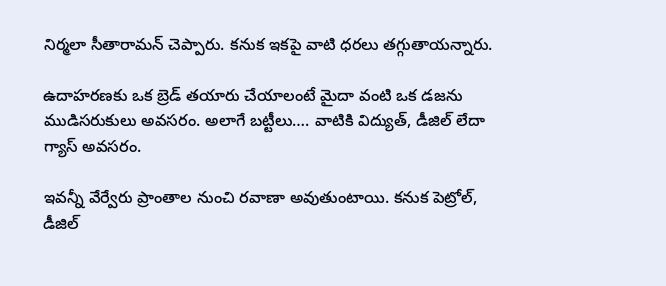నిర్మలా సీతారామన్ చెప్పారు. కనుక ఇకపై వాటి ధరలు తగ్గుతాయన్నారు.

ఉదాహరణకు ఒక బ్రెడ్ తయారు చేయాలంటే మైదా వంటి ఒక డజను ముడిసరుకులు అవసరం. అలాగే బట్టీలు…. వాటికి విద్యుత్, డీజిల్ లేదా గ్యాస్ అవసరం.

ఇవన్నీ వేర్వేరు ప్రాంతాల నుంచి రవాణా అవుతుంటాయి. కనుక పెట్రోల్, డీజిల్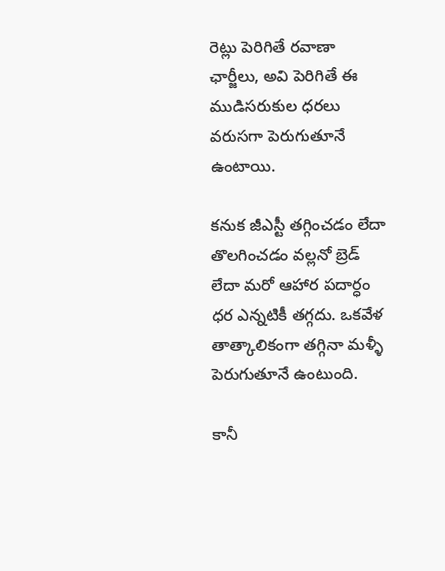రెట్లు పెరిగితే రవాణా ఛార్జీలు, అవి పెరిగితే ఈ ముడిసరుకుల ధరలు వరుసగా పెరుగుతూనే ఉంటాయి.

కనుక జీఎస్టీ తగ్గించడం లేదా తొలగించడం వల్లనో బ్రెడ్ లేదా మరో ఆహార పదార్ధం ధర ఎన్నటికీ తగ్గదు. ఒకవేళ తాత్కాలికంగా తగ్గినా మళ్ళీ పెరుగుతూనే ఉంటుంది.

కానీ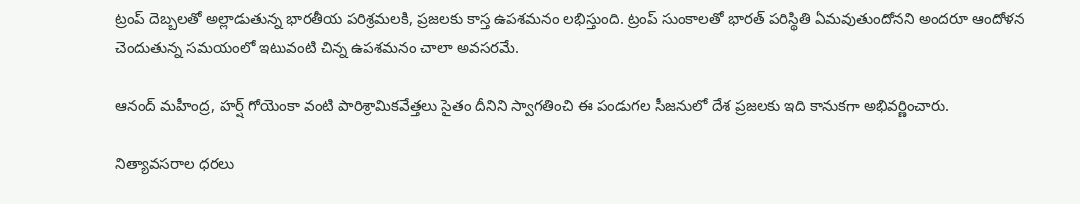ట్రంప్‌ దెబ్బలతో అల్లాడుతున్న భారతీయ పరిశ్రమలకి, ప్రజలకు కాస్త ఉపశమనం లభిస్తుంది. ట్రంప్‌ సుంకాలతో భారత్‌ పరిస్థితి ఏమవుతుందోనని అందరూ ఆందోళన చెందుతున్న సమయంలో ఇటువంటి చిన్న ఉపశమనం చాలా అవసరమే.

ఆనంద్ మహీంద్ర, హర్ష్ గోయెంకా వంటి పారిశ్రామికవేత్తలు సైతం దీనిని స్వాగతించి ఈ పండుగల సీజనులో దేశ ప్రజలకు ఇది కానుకగా అభివర్ణించారు.

నిత్యావసరాల ధరలు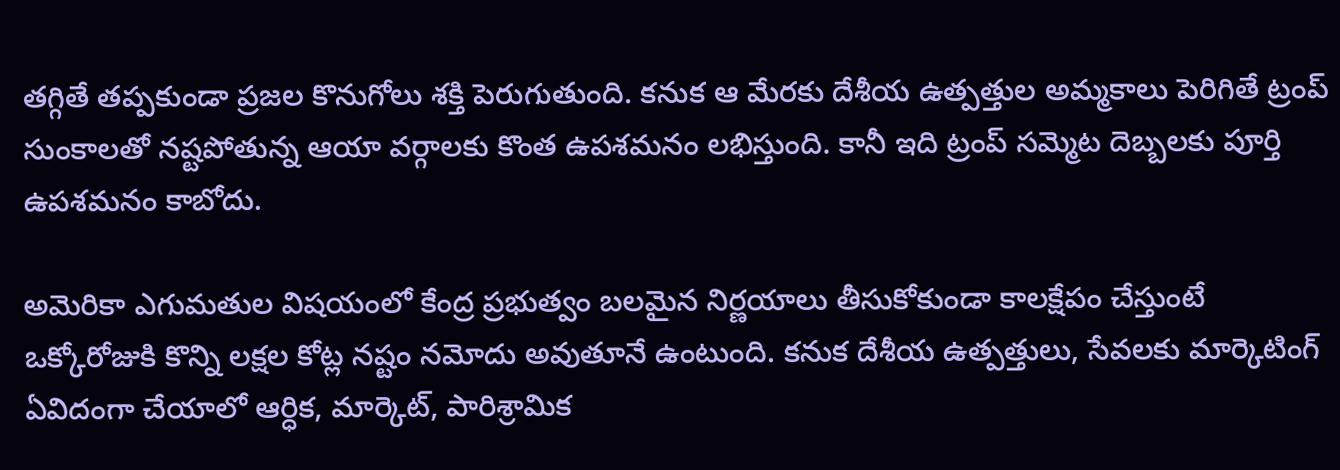తగ్గితే తప్పకుండా ప్రజల కొనుగోలు శక్తి పెరుగుతుంది. కనుక ఆ మేరకు దేశీయ ఉత్పత్తుల అమ్మకాలు పెరిగితే ట్రంప్‌ సుంకాలతో నష్టపోతున్న ఆయా వర్గాలకు కొంత ఉపశమనం లభిస్తుంది. కానీ ఇది ట్రంప్‌ సమ్మెట దెబ్బలకు పూర్తి ఉపశమనం కాబోదు.

అమెరికా ఎగుమతుల విషయంలో కేంద్ర ప్రభుత్వం బలమైన నిర్ణయాలు తీసుకోకుండా కాలక్షేపం చేస్తుంటే ఒక్కోరోజుకి కొన్ని లక్షల కోట్ల నష్టం నమోదు అవుతూనే ఉంటుంది. కనుక దేశీయ ఉత్పత్తులు, సేవలకు మార్కెటింగ్ ఏవిదంగా చేయాలో ఆర్ధిక, మార్కెట్, పారిశ్రామిక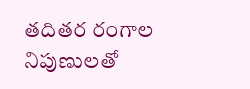తదితర రంగాల నిపుణులతో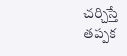చర్చిస్తే తప్పక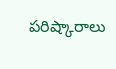పరిష్కారాలు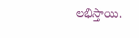లభిస్తాయి.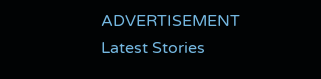ADVERTISEMENT
Latest Stories